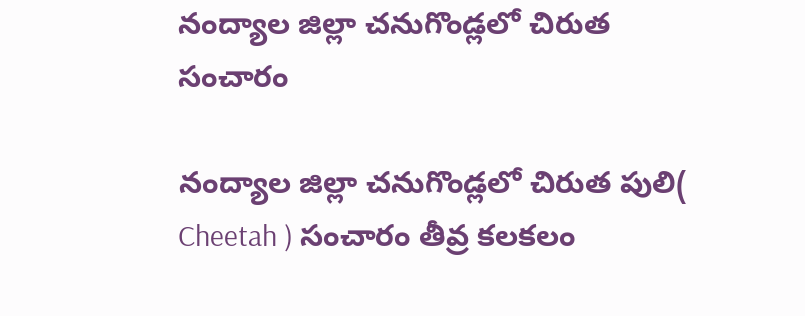నంద్యాల జిల్లా చనుగొండ్లలో చిరుత సంచారం

నంద్యాల జిల్లా చనుగొండ్లలో చిరుత పులి( Cheetah ) సంచారం తీవ్ర కలకలం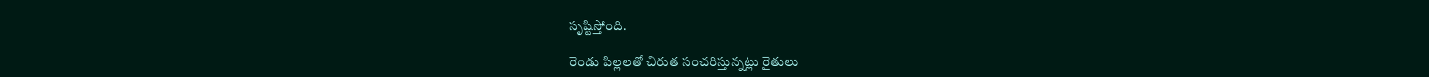సృష్టిస్తోంది.

రెండు పిల్లలతో చిరుత సంచరిస్తున్నట్లు రైతులు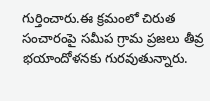గుర్తించారు.ఈ క్రమంలో చిరుత సంచారంపై సమీప గ్రామ ప్రజలు తీవ్ర భయాందోళనకు గురవుతున్నారు.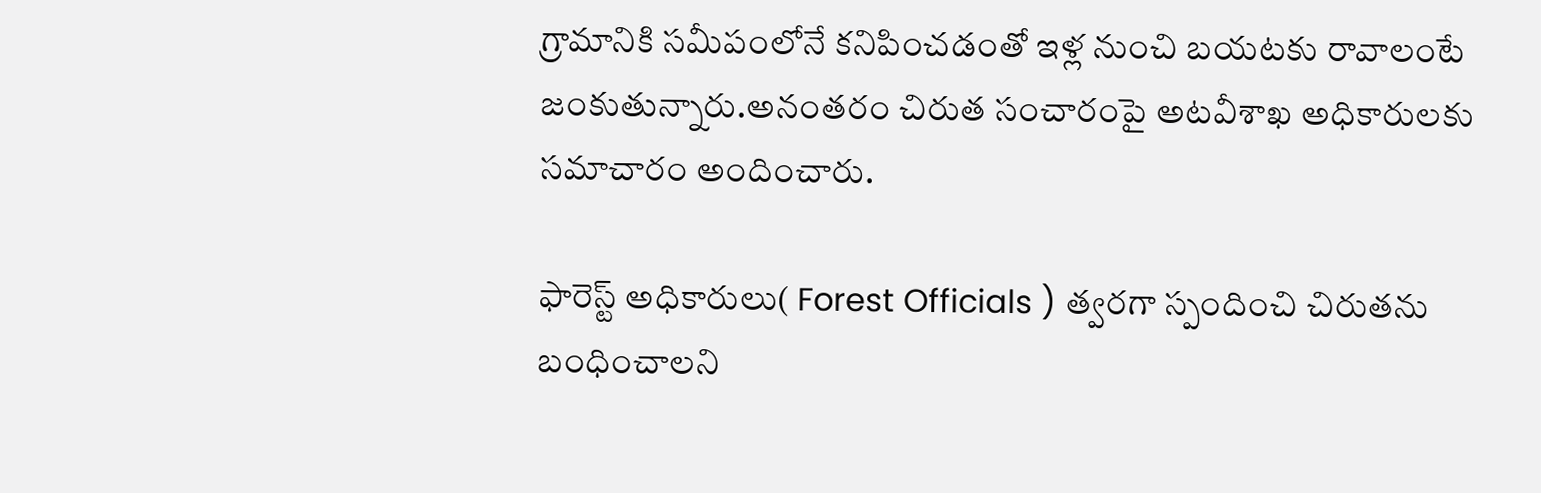గ్రామానికి సమీపంలోనే కనిపించడంతో ఇళ్ల నుంచి బయటకు రావాలంటే జంకుతున్నారు.అనంతరం చిరుత సంచారంపై అటవీశాఖ అధికారులకు సమాచారం అందించారు.

ఫారెస్ట్ అధికారులు( Forest Officials ) త్వరగా స్పందించి చిరుతను బంధించాలని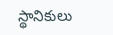స్థానికులు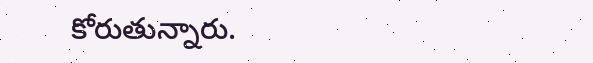కోరుతున్నారు.